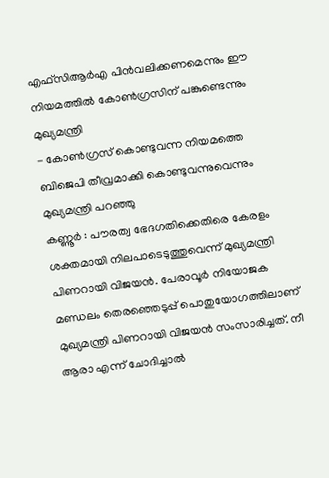എഫ്സിആർഎ പിൻവലിക്കണമെന്നും ഈ നിയമത്തിൽ കോൺഗ്രസിന് പങ്കുണ്ടെന്നും മുഖ്യമന്ത്രി
- കോൺഗ്രസ് കൊണ്ടുവന്ന നിയമത്തെ ബിജെപി തീവ്രമാക്കി കൊണ്ടുവന്നുവെന്നും മുഖ്യമന്ത്രി പറഞ്ഞു
കണ്ണൂർ : പൗരത്വ ഭേദഗതിക്കെതിരെ കേരളം ശക്തമായി നിലപാടെടുത്തുവെന്ന് മുഖ്യമന്ത്രി പിണറായി വിജയൻ. പേരാവൂർ നിയോജക മണ്ഡലം തെരഞ്ഞെടുപ്പ് പൊതുയോഗത്തിലാണ് മുഖ്യമന്ത്രി പിണറായി വിജയൻ സംസാരിച്ചത്. നീ ആരാ എന്ന് ചോദിച്ചാൽ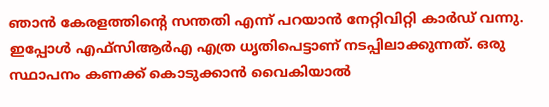ഞാൻ കേരളത്തിന്റെ സന്തതി എന്ന് പറയാൻ നേറ്റിവിറ്റി കാർഡ് വന്നു. ഇപ്പോൾ എഫ്സിആർഎ എത്ര ധൃതിപെട്ടാണ് നടപ്പിലാക്കുന്നത്. ഒരു സ്ഥാപനം കണക്ക് കൊടുക്കാൻ വൈകിയാൽ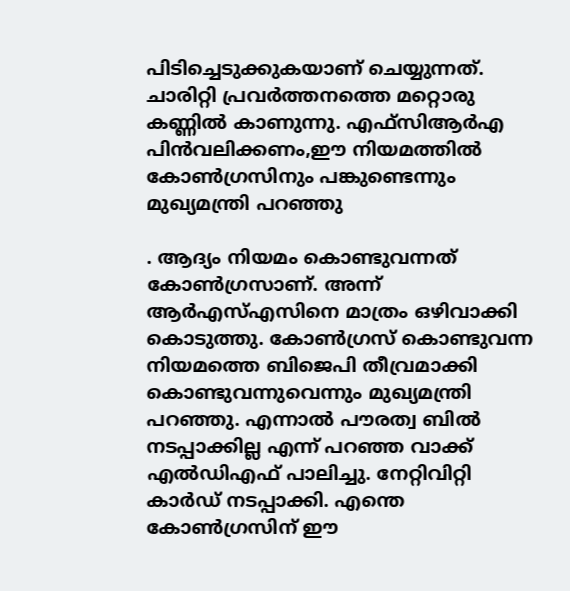പിടിച്ചെടുക്കുകയാണ് ചെയ്യുന്നത്. ചാരിറ്റി പ്രവർത്തനത്തെ മറ്റൊരു കണ്ണിൽ കാണുന്നു. എഫ്സിആർഎ പിൻവലിക്കണം,ഈ നിയമത്തിൽ കോൺഗ്രസിനും പങ്കുണ്ടെന്നും മുഖ്യമന്ത്രി പറഞ്ഞു

. ആദ്യം നിയമം കൊണ്ടുവന്നത് കോൺഗ്രസാണ്. അന്ന് ആർഎസ്എസിനെ മാത്രം ഒഴിവാക്കി കൊടുത്തു. കോൺഗ്രസ് കൊണ്ടുവന്ന നിയമത്തെ ബിജെപി തീവ്രമാക്കി കൊണ്ടുവന്നുവെന്നും മുഖ്യമന്ത്രി പറഞ്ഞു. എന്നാൽ പൗരത്വ ബിൽ നടപ്പാക്കില്ല എന്ന് പറഞ്ഞ വാക്ക് എൽഡിഎഫ് പാലിച്ചു. നേറ്റിവിറ്റി കാർഡ് നടപ്പാക്കി. എന്തെ കോൺഗ്രസിന് ഈ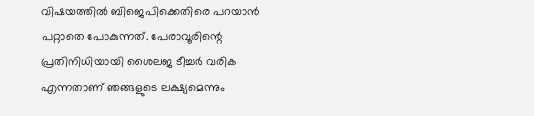വിഷയത്തിൽ ബിജെപിക്കെതിരെ പറയാൻ പറ്റാതെ പോകുന്നത്. പേരാവൂരിന്റെ പ്രതിനിധിയായി ശൈലജ ടീച്ചർ വരിക എന്നതാണ് ഞങ്ങളുടെ ലക്ഷ്യമെന്നും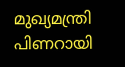മുഖ്യമന്ത്രി പിണറായി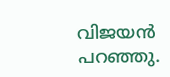വിജയൻ പറഞ്ഞു.